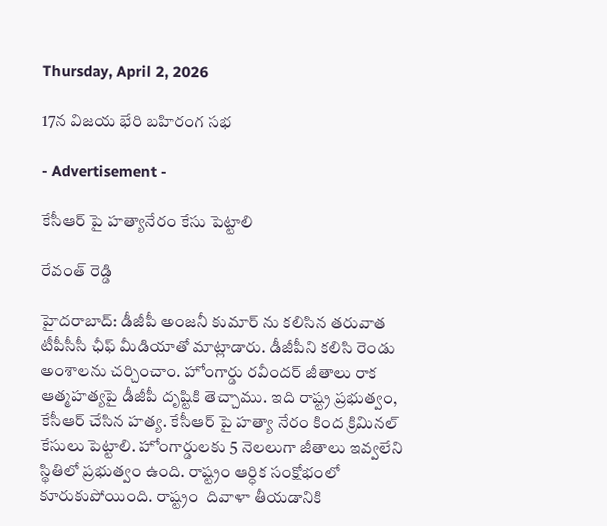Thursday, April 2, 2026

17న విజయ భేరి బహిరంగ సభ

- Advertisement -

కేసీఆర్ పై హత్యానేరం కేసు పెట్టాలి

రేవంత్ రెడ్డి

హైదరాబాద్: డీజీపీ అంజనీ కుమార్ ను కలిసిన తరువాత టీపీసీసీ ఛీఫ్ మీడియాతో మాట్లాడారు. డీజీపీని కలిసి రెండు అంశాలను చర్చించాం. హోంగార్డు రవీందర్ జీతాలు రాక ఆత్మహత్యపై డీజీపీ దృష్టికి తెచ్చాము. ఇది రాష్ట్ర ప్రభుత్వం, కేసీఆర్ చేసిన హత్య. కేసీఆర్ పై హత్యా నేరం కింద క్రిమినల్ కేసులు పెట్టాలి. హోంగార్డులకు 5 నెలలుగా జీతాలు ఇవ్వలేని స్థితిలో ప్రభుత్వం ఉంది. రాష్ట్రం ఆర్ధిక సంక్షోభంలో కూరుకుపోయింది. రాష్ట్రం  దివాళా తీయడానికి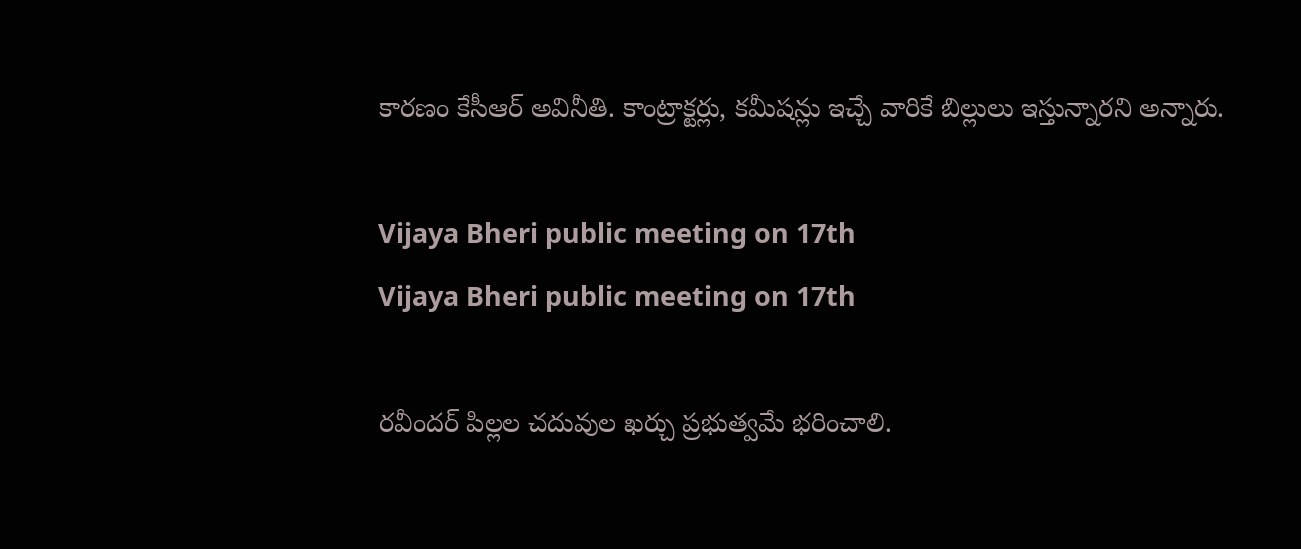కారణం కేసీఆర్ అవినీతి. కాంట్రాక్టర్లు, కమీషన్లు ఇచ్చే వారికే బిల్లులు ఇస్తున్నారని అన్నారు.

Vijaya Bheri public meeting on 17th
Vijaya Bheri public meeting on 17th

రవీందర్ పిల్లల చదువుల ఖర్చు ప్రభుత్వమే భరించాలి.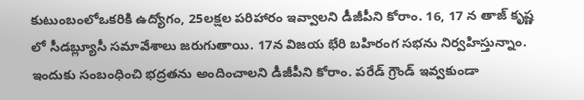కుటుంబంలోఒకరికి ఉద్యోగం, 25లక్షల పరిహారం ఇవ్వాలని డీజీపీని కోరాం. 16, 17 న తాజ్ కృష్ణ లో సీడబ్ల్యూసీ సమావేశాలు జరుగుతాయి. 17న విజయ భేరి బహిరంగ సభను నిర్వహిస్తున్నాం. ఇందుకు సంబంధించి భద్రతను అందించాలని డీజీపీని కోరాం. పరేడ్ గ్రౌండ్ ఇవ్వకుండా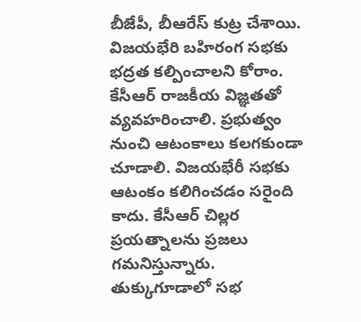బీజేపీ, బీఆరేస్ కుట్ర చేశాయి. విజయభేరి బహిరంగ సభకు భద్రత కల్పించాలని కోరాం. కేసీఆర్ రాజకీయ విజ్ఞతతో వ్యవహరించాలి. ప్రభుత్వం నుంచి ఆటంకాలు కలగకుండా చూడాలి. విజయభేరీ సభకు ఆటంకం కలిగించడం సరైంది కాదు. కేసీఆర్ చిల్లర ప్రయత్నాలను ప్రజలు గమనిస్తున్నారు. తుక్కుగూడాలో సభ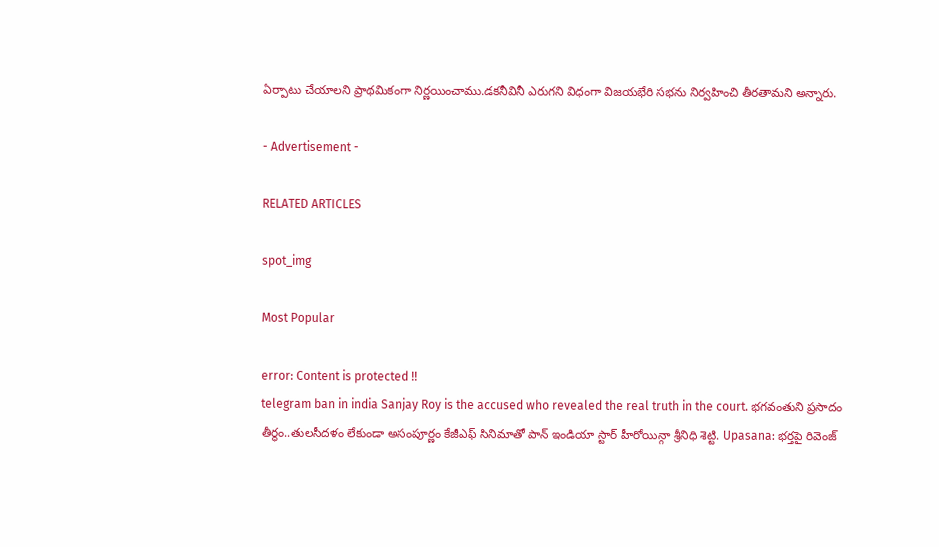ఏర్పాటు చేయాలని ప్రాథమికంగా నిర్ణయించాము.డకనీవినీ ఎరుగని విధంగా విజయభేరి సభను నిర్వహించి తీరతామని అన్నారు.

- Advertisement -

RELATED ARTICLES

spot_img

Most Popular

error: Content is protected !!
telegram ban in india Sanjay Roy is the accused who revealed the real truth in the court. భగవంతుని ప్రసాదం తీర్థం..తులసీదళం లేకుండా అసంపూర్ణం కేజీఎఫ్ సినిమాతో పాన్ ఇండియా స్టార్ హీరోయిన్గా శ్రీనిధి శెట్టి. Upasana: భర్తపై రివెంజ్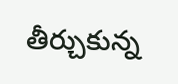తీర్చుకున్న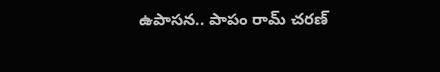ఉపాసన.. పాపం రామ్ చరణ్